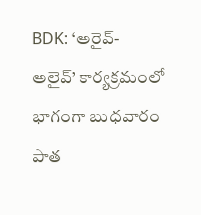BDK: ‘అరైవ్- అలైవ్’ కార్యక్రమంలో భాగంగా బుధవారం పాత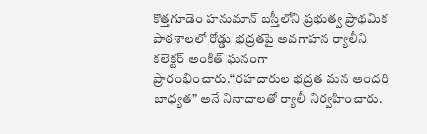కొత్తగూడెం హనుమాన్ బస్తీలోని ప్రభుత్వ ప్రాథమిక పాఠశాలలో రోడ్డు భద్రతపై అవగాహన ర్యాలీని కలెక్టర్ అంకిత్ ఘనంగా ప్రారంభించారు.“రహదారుల భద్రత మన అందరి బాధ్యత” అనే నినాదాలతో ర్యాలీ నిర్వహించారు.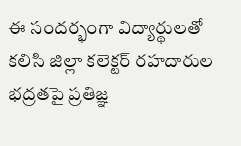ఈ సందర్భంగా విద్యార్థులతో కలిసి జిల్లా కలెక్టర్ రహదారుల భద్రతపై ప్రతిజ్ఞ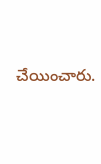చేయించారు.